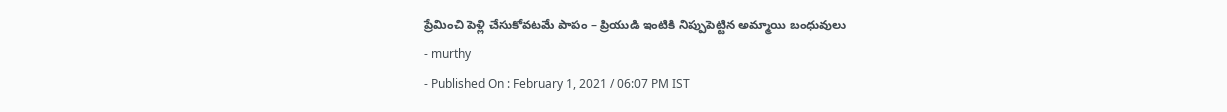ప్రేమించి పెళ్లి చేసుకోవటమే పాపం – ప్రియుడి ఇంటికి నిప్పుపెట్టిన అమ్మాయి బంధువులు
- murthy
- Published On : February 1, 2021 / 06:07 PM IST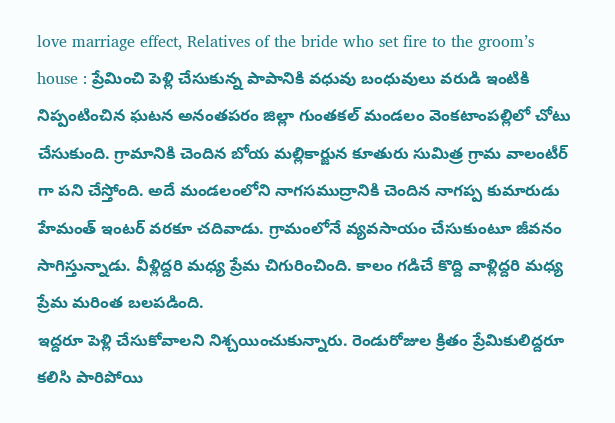love marriage effect, Relatives of the bride who set fire to the groom’s house : ప్రేమించి పెళ్లి చేసుకున్న పాపానికి వధువు బంధువులు వరుడి ఇంటికి నిప్పంటించిన ఘటన అనంతపరం జిల్లా గుంతకల్ మండలం వెంకటాంపల్లిలో చోటు చేసుకుంది. గ్రామానికి చెందిన బోయ మల్లికార్జున కూతురు సుమిత్ర గ్రామ వాలంటీర్ గా పని చేస్తోంది. అదే మండలంలోని నాగసముద్రానికి చెందిన నాగప్ప కుమారుడు హేమంత్ ఇంటర్ వరకూ చదివాడు. గ్రామంలోనే వ్యవసాయం చేసుకుంటూ జీవనం సాగిస్తున్నాడు. వీళ్లిద్దరి మధ్య ప్రేమ చిగురించింది. కాలం గడిచే కొద్ది వాళ్లిద్దరి మధ్య ప్రేమ మరింత బలపడింది.
ఇద్దరూ పెళ్లి చేసుకోవాలని నిశ్చయించుకున్నారు. రెండురోజుల క్రితం ప్రేమికులిద్దరూ కలిసి పారిపోయి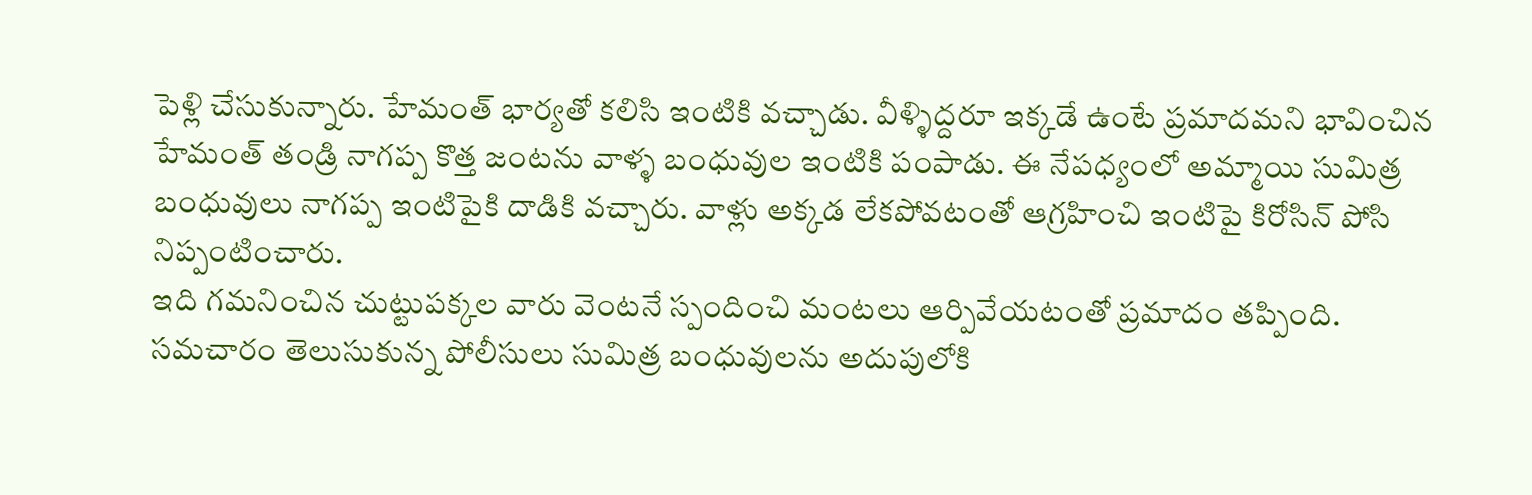పెళ్లి చేసుకున్నారు. హేమంత్ భార్యతో కలిసి ఇంటికి వచ్చాడు. వీళ్ళిద్దరూ ఇక్కడే ఉంటే ప్రమాదమని భావించిన హేమంత్ తండ్రి నాగప్ప కొత్త జంటను వాళ్ళ బంధువుల ఇంటికి పంపాడు. ఈ నేపధ్యంలో అమ్మాయి సుమిత్ర బంధువులు నాగప్ప ఇంటిపైకి దాడికి వచ్చారు. వాళ్లు అక్కడ లేకపోవటంతో ఆగ్రహించి ఇంటిపై కిరోసిన్ పోసి నిప్పంటించారు.
ఇది గమనించిన చుట్టుపక్కల వారు వెంటనే స్పందించి మంటలు ఆర్పివేయటంతో ప్రమాదం తప్పింది. సమచారం తెలుసుకున్న పోలీసులు సుమిత్ర బంధువులను అదుపులోకి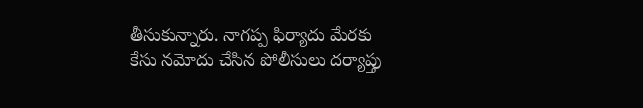తీసుకున్నారు. నాగప్ప ఫిర్యాదు మేరకు కేసు నమోదు చేసిన పోలీసులు దర్యాప్తు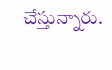చేస్తున్నారు.